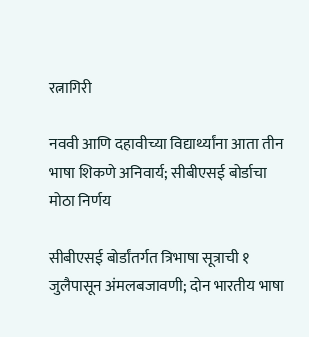रत्नागिरी

नववी आणि दहावीच्या विद्यार्थ्यांना आता तीन भाषा शिकणे अनिवार्य; सीबीएसई बोर्डाचा मोठा निर्णय

सीबीएसई बोर्डांतर्गत त्रिभाषा सूत्राची १ जुलैपासून अंमलबजावणी; दोन भारतीय भाषा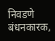निवडणे बंधनकारक,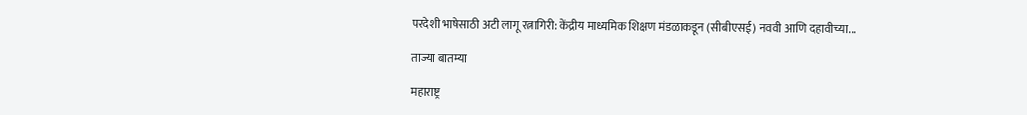परदेशी भाषेसाठी अटी लागू रत्नागिरी: केंद्रीय माध्यमिक शिक्षण मंडळाकडून (सीबीएसई) नववी आणि दहावीच्या...

ताज्या बातम्या

महाराष्ट्र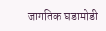जागतिक घडामोडी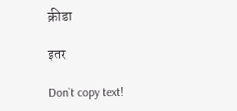क्रीडा

इतर

Don`t copy text!